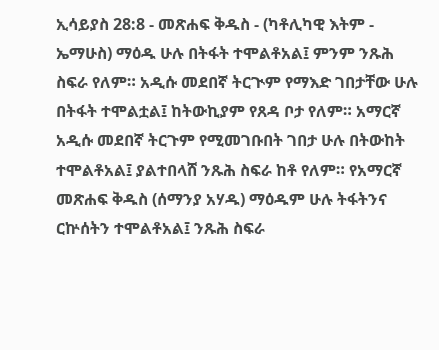ኢሳይያስ 28:8 - መጽሐፍ ቅዱስ - (ካቶሊካዊ እትም - ኤማሁስ) ማዕዱ ሁሉ በትፋት ተሞልቶአል፤ ምንም ንጹሕ ስፍራ የለም። አዲሱ መደበኛ ትርጒም የማእድ ገበታቸው ሁሉ በትፋት ተሞልቷል፤ ከትውኪያም የጸዳ ቦታ የለም። አማርኛ አዲሱ መደበኛ ትርጉም የሚመገቡበት ገበታ ሁሉ በትውከት ተሞልቶአል፤ ያልተበላሸ ንጹሕ ስፍራ ከቶ የለም። የአማርኛ መጽሐፍ ቅዱስ (ሰማንያ አሃዱ) ማዕዱም ሁሉ ትፋትንና ርኵሰትን ተሞልቶአል፤ ንጹሕ ስፍራ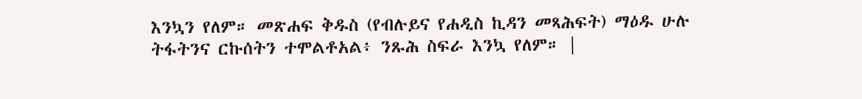እንኳን የለም። መጽሐፍ ቅዱስ (የብሉይና የሐዲስ ኪዳን መጻሕፍት) ማዕዱ ሁሉ ትፋትንና ርኩሰትን ተሞልቶአል፥ ንጹሕ ስፍራ እንኳ የለም። |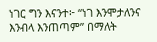ነገር ግን እናንተ፦ “ነገ እንሞታለንና እንብላ እንጠጣም” በማለት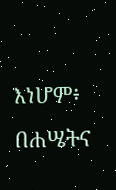እነሆም፥ በሐሤትና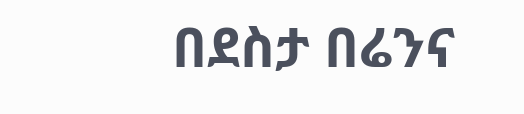በደስታ በሬንና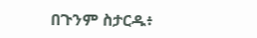በጉንም ስታርዱ፥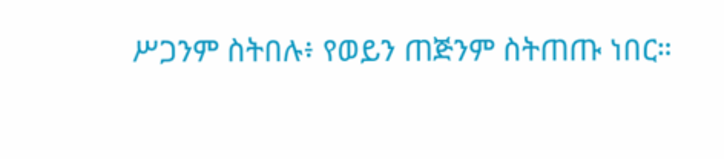ሥጋንም ስትበሉ፥ የወይን ጠጅንም ስትጠጡ ነበር።